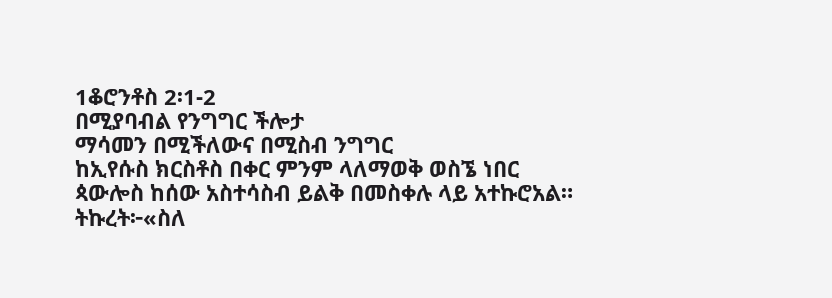1ቆሮንቶስ 2፡1-2
በሚያባብል የንግግር ችሎታ
ማሳመን በሚችለውና በሚስብ ንግግር
ከኢየሱስ ክርስቶስ በቀር ምንም ላለማወቅ ወስኜ ነበር
ጳውሎስ ከሰው አስተሳስብ ይልቅ በመስቀሉ ላይ አተኩሮአል። ትኩረት፦«ስለ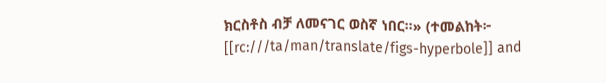ክርስቶስ ብቻ ለመናገር ወስኛ ነበር።» (ተመልከት፦ [[rc:///ta/man/translate/figs-hyperbole]] and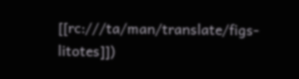[[rc:///ta/man/translate/figs-litotes]])